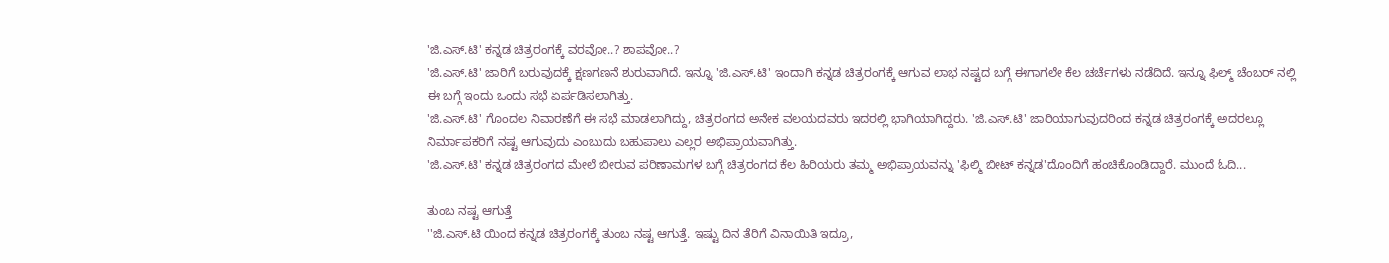'ಜಿ.ಎಸ್.ಟಿ' ಕನ್ನಡ ಚಿತ್ರರಂಗಕ್ಕೆ ವರವೋ..? ಶಾಪವೋ..?
'ಜಿ.ಎಸ್.ಟಿ' ಜಾರಿಗೆ ಬರುವುದಕ್ಕೆ ಕ್ಷಣಗಣನೆ ಶುರುವಾಗಿದೆ. ಇನ್ನೂ 'ಜಿ.ಎಸ್.ಟಿ' ಇಂದಾಗಿ ಕನ್ನಡ ಚಿತ್ರರಂಗಕ್ಕೆ ಆಗುವ ಲಾಭ ನಷ್ಟದ ಬಗ್ಗೆ ಈಗಾಗಲೇ ಕೆಲ ಚರ್ಚೆಗಳು ನಡೆದಿದೆ. ಇನ್ನೂ ಫಿಲ್ಮ್ ಚೆಂಬರ್ ನಲ್ಲಿ ಈ ಬಗ್ಗೆ ಇಂದು ಒಂದು ಸಭೆ ಏರ್ಪಡಿಸಲಾಗಿತ್ತು.
'ಜಿ.ಎಸ್.ಟಿ' ಗೊಂದಲ ನಿವಾರಣೆಗೆ ಈ ಸಭೆ ಮಾಡಲಾಗಿದ್ದು, ಚಿತ್ರರಂಗದ ಅನೇಕ ವಲಯದವರು ಇದರಲ್ಲಿ ಭಾಗಿಯಾಗಿದ್ದರು. 'ಜಿ.ಎಸ್.ಟಿ' ಜಾರಿಯಾಗುವುದರಿಂದ ಕನ್ನಡ ಚಿತ್ರರಂಗಕ್ಕೆ ಅದರಲ್ಲೂ ನಿರ್ಮಾಪಕರಿಗೆ ನಷ್ಟ ಆಗುವುದು ಎಂಬುದು ಬಹುಪಾಲು ಎಲ್ಲರ ಅಭಿಪ್ರಾಯವಾಗಿತ್ತು.
'ಜಿ.ಎಸ್.ಟಿ' ಕನ್ನಡ ಚಿತ್ರರಂಗದ ಮೇಲೆ ಬೀರುವ ಪರಿಣಾಮಗಳ ಬಗ್ಗೆ ಚಿತ್ರರಂಗದ ಕೆಲ ಹಿರಿಯರು ತಮ್ಮ ಅಭಿಪ್ರಾಯವನ್ನು 'ಫಿಲ್ಮಿ ಬೀಟ್ ಕನ್ನಡ'ದೊಂದಿಗೆ ಹಂಚಿಕೊಂಡಿದ್ದಾರೆ. ಮುಂದೆ ಓದಿ...

ತುಂಬ ನಷ್ಟ ಆಗುತ್ತೆ
''ಜಿ.ಎಸ್.ಟಿ ಯಿಂದ ಕನ್ನಡ ಚಿತ್ರರಂಗಕ್ಕೆ ತುಂಬ ನಷ್ಟ ಆಗುತ್ತೆ. ಇಷ್ಟು ದಿನ ತೆರಿಗೆ ವಿನಾಯಿತಿ ಇದ್ರೂ,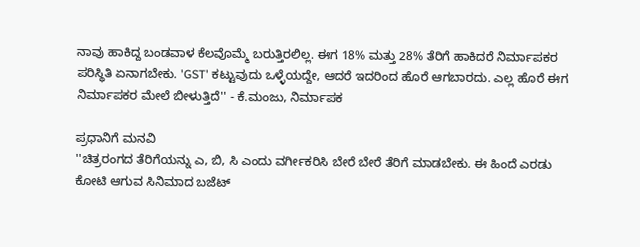ನಾವು ಹಾಕಿದ್ದ ಬಂಡವಾಳ ಕೆಲವೊಮ್ಮೆ ಬರುತ್ತಿರಲಿಲ್ಲ. ಈಗ 18% ಮತ್ತು 28% ತೆರಿಗೆ ಹಾಕಿದರೆ ನಿರ್ಮಾಪಕರ ಪರಿಸ್ಥಿತಿ ಏನಾಗಬೇಕು. 'GST' ಕಟ್ಟುವುದು ಒಳ್ಳೆಯದ್ದೇ, ಆದರೆ ಇದರಿಂದ ಹೊರೆ ಆಗಬಾರದು. ಎಲ್ಲ ಹೊರೆ ಈಗ ನಿರ್ಮಾಪಕರ ಮೇಲೆ ಬೀಳುತ್ತಿದೆ'' - ಕೆ.ಮಂಜು, ನಿರ್ಮಾಪಕ

ಪ್ರಧಾನಿಗೆ ಮನವಿ
''ಚಿತ್ರರಂಗದ ತೆರಿಗೆಯನ್ನು ಎ, ಬಿ, ಸಿ ಎಂದು ವರ್ಗೀಕರಿಸಿ ಬೇರೆ ಬೇರೆ ತೆರಿಗೆ ಮಾಡಬೇಕು. ಈ ಹಿಂದೆ ಎರಡು ಕೋಟಿ ಆಗುವ ಸಿನಿಮಾದ ಬಜೆಟ್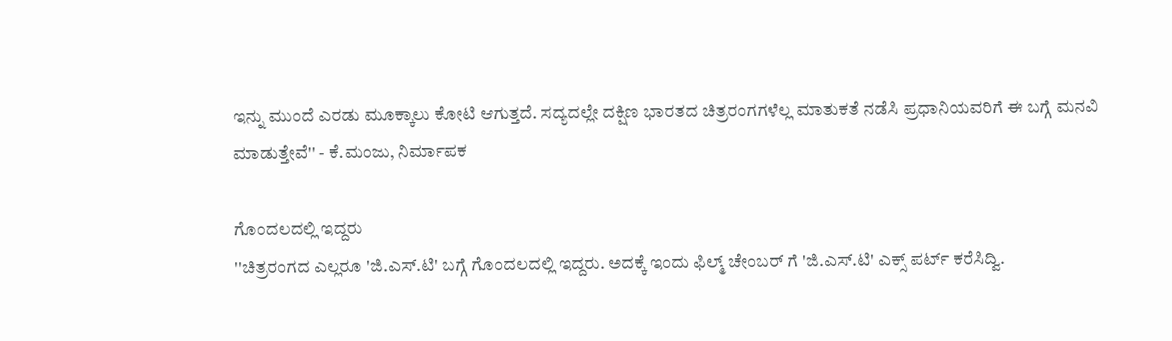ಇನ್ನು ಮುಂದೆ ಎರಡು ಮೂಕ್ಕಾಲು ಕೋಟಿ ಆಗುತ್ತದೆ. ಸದ್ಯದಲ್ಲೇ ದಕ್ಷಿಣ ಭಾರತದ ಚಿತ್ರರಂಗಗಳೆಲ್ಲ ಮಾತುಕತೆ ನಡೆಸಿ ಪ್ರಧಾನಿಯವರಿಗೆ ಈ ಬಗ್ಗೆ ಮನವಿ ಮಾಡುತ್ತೇವೆ'' - ಕೆ.ಮಂಜು, ನಿರ್ಮಾಪಕ

ಗೊಂದಲದಲ್ಲಿ ಇದ್ದರು
''ಚಿತ್ರರಂಗದ ಎಲ್ಲರೂ 'ಜಿ.ಎಸ್.ಟಿ' ಬಗ್ಗೆ ಗೊಂದಲದಲ್ಲಿ ಇದ್ದರು. ಅದಕ್ಕೆ ಇಂದು ಫಿಲ್ಮ್ ಚೇಂಬರ್ ಗೆ 'ಜಿ.ಎಸ್.ಟಿ' ಎಕ್ಸ್ ಪರ್ಟ್ ಕರೆಸಿದ್ವಿ.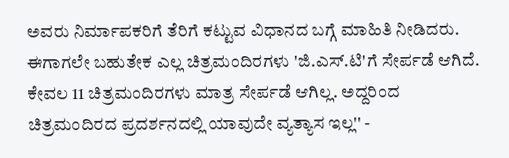ಅವರು ನಿರ್ಮಾಪಕರಿಗೆ ತೆರಿಗೆ ಕಟ್ಟುವ ವಿಧಾನದ ಬಗ್ಗೆ ಮಾಹಿತಿ ನೀಡಿದರು. ಈಗಾಗಲೇ ಬಹುತೇಕ ಎಲ್ಲ ಚಿತ್ರಮಂದಿರಗಳು 'ಜಿ.ಎಸ್.ಟಿ'ಗೆ ಸೇರ್ಪಡೆ ಆಗಿದೆ. ಕೇವಲ 11 ಚಿತ್ರಮಂದಿರಗಳು ಮಾತ್ರ ಸೇರ್ಪಡೆ ಆಗಿಲ್ಲ. ಅದ್ದರಿಂದ ಚಿತ್ರಮಂದಿರದ ಪ್ರದರ್ಶನದಲ್ಲಿ ಯಾವುದೇ ವ್ಯತ್ಯಾಸ ಇಲ್ಲ'' -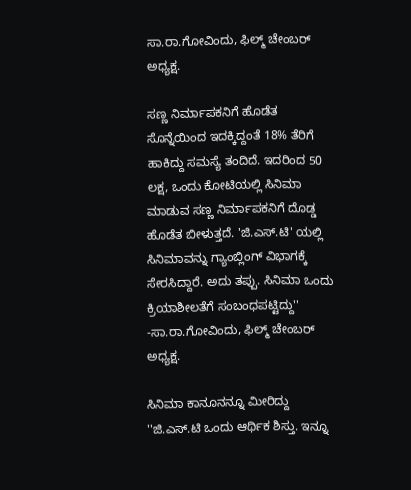ಸಾ.ರಾ.ಗೋವಿಂದು, ಫಿಲ್ಮ್ ಚೇಂಬರ್ ಅಧ್ಯಕ್ಷ.

ಸಣ್ಣ ನಿರ್ಮಾಪಕನಿಗೆ ಹೊಡೆತ
ಸೊನ್ನೆಯಿಂದ ಇದಕ್ಕಿದ್ದಂತೆ 18% ತೆರಿಗೆ ಹಾಕಿದ್ದು ಸಮಸ್ಯೆ ತಂದಿದೆ. ಇದರಿಂದ 50 ಲಕ್ಷ, ಒಂದು ಕೋಟಿಯಲ್ಲಿ ಸಿನಿಮಾ ಮಾಡುವ ಸಣ್ಣ ನಿರ್ಮಾಪಕನಿಗೆ ದೊಡ್ಡ ಹೊಡೆತ ಬೀಳುತ್ತದೆ. 'ಜಿ.ಎಸ್.ಟಿ' ಯಲ್ಲಿ ಸಿನಿಮಾವನ್ನು ಗ್ಯಾಂಬ್ಲಿಂಗ್ ವಿಭಾಗಕ್ಕೆ ಸೇರಸಿದ್ದಾರೆ. ಅದು ತಪ್ಪು. ಸಿನಿಮಾ ಒಂದು ಕ್ರಿಯಾಶೀಲತೆಗೆ ಸಂಬಂಧಪಟ್ಟಿದ್ದು'' -ಸಾ.ರಾ.ಗೋವಿಂದು, ಫಿಲ್ಮ್ ಚೇಂಬರ್ ಅಧ್ಯಕ್ಷ.

ಸಿನಿಮಾ ಕಾನೂನನ್ನೂ ಮೀರಿದ್ದು
''ಜಿ.ಎಸ್.ಟಿ ಒಂದು ಆರ್ಥಿಕ ಶಿಸ್ತು. ಇನ್ನೂ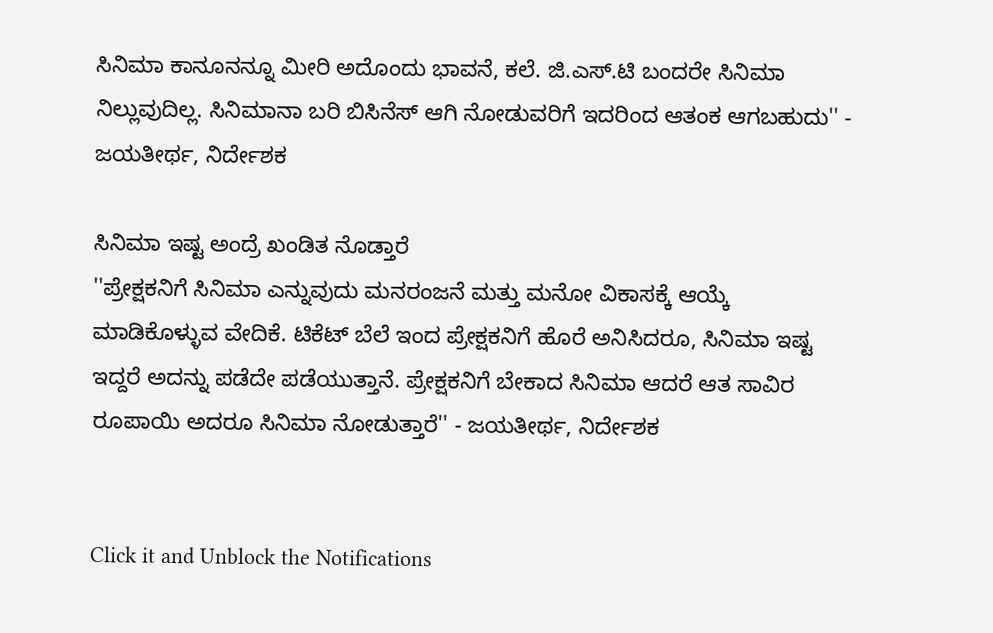ಸಿನಿಮಾ ಕಾನೂನನ್ನೂ ಮೀರಿ ಅದೊಂದು ಭಾವನೆ, ಕಲೆ. ಜಿ.ಎಸ್.ಟಿ ಬಂದರೇ ಸಿನಿಮಾ ನಿಲ್ಲುವುದಿಲ್ಲ. ಸಿನಿಮಾನಾ ಬರಿ ಬಿಸಿನೆಸ್ ಆಗಿ ನೋಡುವರಿಗೆ ಇದರಿಂದ ಆತಂಕ ಆಗಬಹುದು'' - ಜಯತೀರ್ಥ, ನಿರ್ದೇಶಕ

ಸಿನಿಮಾ ಇಷ್ಟ ಅಂದ್ರೆ ಖಂಡಿತ ನೊಡ್ತಾರೆ
''ಪ್ರೇಕ್ಷಕನಿಗೆ ಸಿನಿಮಾ ಎನ್ನುವುದು ಮನರಂಜನೆ ಮತ್ತು ಮನೋ ವಿಕಾಸಕ್ಕೆ ಆಯ್ಕೆ ಮಾಡಿಕೊಳ್ಳುವ ವೇದಿಕೆ. ಟಿಕೆಟ್ ಬೆಲೆ ಇಂದ ಪ್ರೇಕ್ಷಕನಿಗೆ ಹೊರೆ ಅನಿಸಿದರೂ, ಸಿನಿಮಾ ಇಷ್ಟ ಇದ್ದರೆ ಅದನ್ನು ಪಡೆದೇ ಪಡೆಯುತ್ತಾನೆ. ಪ್ರೇಕ್ಷಕನಿಗೆ ಬೇಕಾದ ಸಿನಿಮಾ ಆದರೆ ಆತ ಸಾವಿರ ರೂಪಾಯಿ ಅದರೂ ಸಿನಿಮಾ ನೋಡುತ್ತಾರೆ'' - ಜಯತೀರ್ಥ, ನಿರ್ದೇಶಕ


Click it and Unblock the Notifications